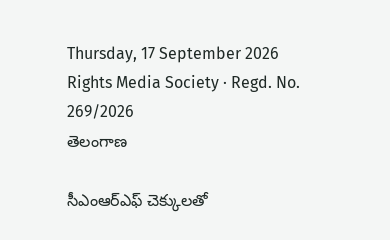Thursday, 17 September 2026 Rights Media Society · Regd. No. 269/2026
తెలంగాణ

సీఎంఆర్‌ఎఫ్‌ చెక్కులతో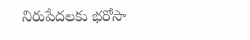నిరుపేదలకు భరోసా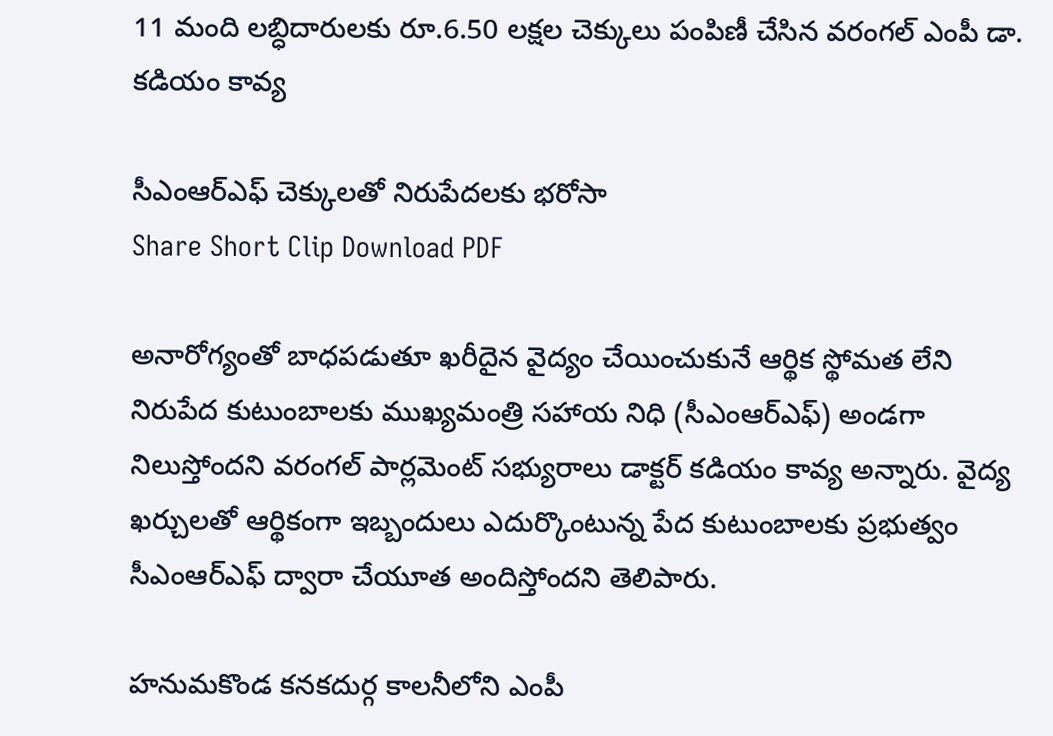11 మంది లబ్ధిదారులకు రూ.6.50 లక్షల చెక్కులు పంపిణీ చేసిన వరంగల్‌ ఎంపీ డా. కడియం కావ్య

సీఎంఆర్‌ఎఫ్‌ చెక్కులతో నిరుపేదలకు భరోసా
Share Short Clip Download PDF

అనారోగ్యంతో బాధపడుతూ ఖరీదైన వైద్యం చేయించుకునే ఆర్థిక స్థోమత లేని నిరుపేద కుటుంబాలకు ముఖ్యమంత్రి సహాయ నిధి (సీఎంఆర్‌ఎఫ్‌) అండగా నిలుస్తోందని వరంగల్‌ పార్లమెంట్‌ సభ్యురాలు డాక్టర్‌ కడియం కావ్య అన్నారు. వైద్య ఖర్చులతో ఆర్థికంగా ఇబ్బందులు ఎదుర్కొంటున్న పేద కుటుంబాలకు ప్రభుత్వం సీఎంఆర్‌ఎఫ్‌ ద్వారా చేయూత అందిస్తోందని తెలిపారు.

హనుమకొండ కనకదుర్గ కాలనీలోని ఎంపీ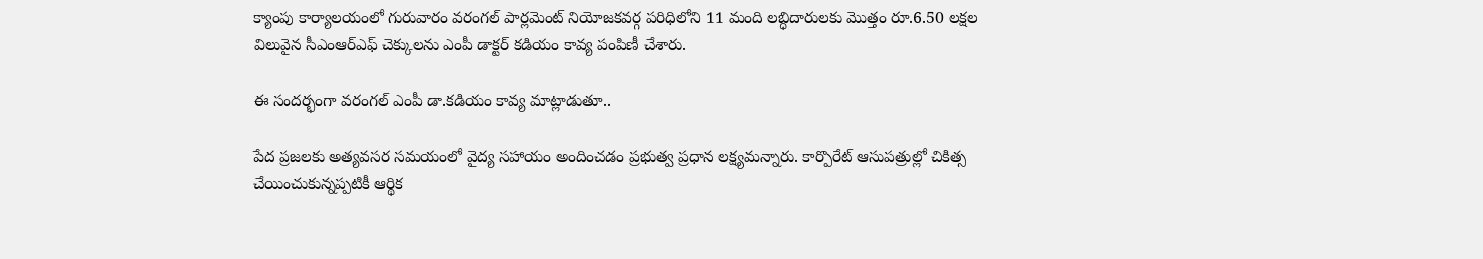క్యాంపు కార్యాలయంలో గురువారం వరంగల్‌ పార్లమెంట్‌ నియోజకవర్గ పరిధిలోని 11 మంది లబ్ధిదారులకు మొత్తం రూ.6.50 లక్షల విలువైన సీఎంఆర్‌ఎఫ్‌ చెక్కులను ఎంపీ డాక్టర్‌ కడియం కావ్య పంపిణీ చేశారు.

ఈ సందర్భంగా వరంగల్ ఎంపీ డా.కడియం కావ్య మాట్లాడుతూ..

పేద ప్రజలకు అత్యవసర సమయంలో వైద్య సహాయం అందించడం ప్రభుత్వ ప్రధాన లక్ష్యమన్నారు. కార్పొరేట్‌ ఆసుపత్రుల్లో చికిత్స చేయించుకున్నప్పటికీ ఆర్థిక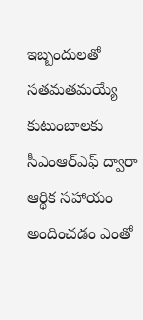ఇబ్బందులతో సతమతమయ్యే కుటుంబాలకు సీఎంఆర్‌ఎఫ్‌ ద్వారా ఆర్థిక సహాయం అందించడం ఎంతో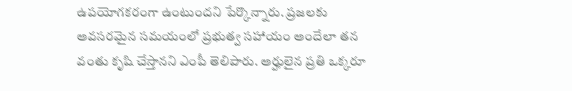ఉపయోగకరంగా ఉంటుందని పేర్కొన్నారు. ప్రజలకు అవసరమైన సమయంలో ప్రభుత్వ సహాయం అందేలా తన వంతు కృషి చేస్తానని ఎంపీ తెలిపారు. అర్హులైన ప్రతి ఒక్కరూ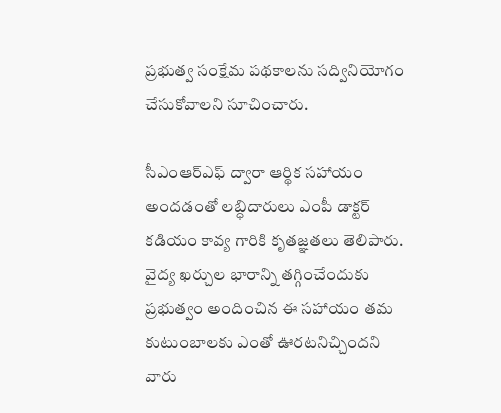ప్రభుత్వ సంక్షేమ పథకాలను సద్వినియోగం చేసుకోవాలని సూచించారు.

సీఎంఆర్‌ఎఫ్‌ ద్వారా ఆర్థిక సహాయం అందడంతో లబ్ధిదారులు ఎంపీ డాక్టర్‌ కడియం కావ్య గారికి కృతజ్ఞతలు తెలిపారు. వైద్య ఖర్చుల భారాన్ని తగ్గించేందుకు ప్రభుత్వం అందించిన ఈ సహాయం తమ కుటుంబాలకు ఎంతో ఊరటనిచ్చిందని వారు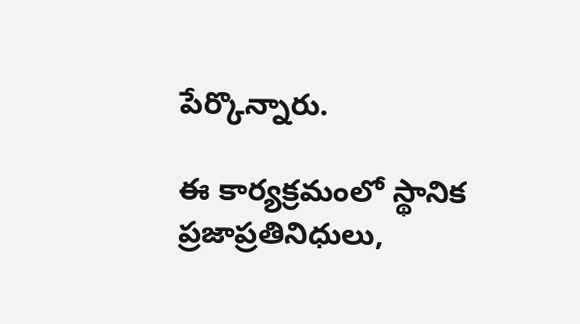పేర్కొన్నారు.

ఈ కార్యక్రమంలో స్థానిక ప్రజాప్రతినిధులు,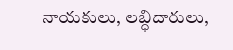నాయకులు, లబ్ధిదారులు,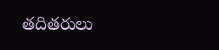తదితరులు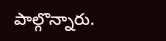పాల్గొన్నారు.